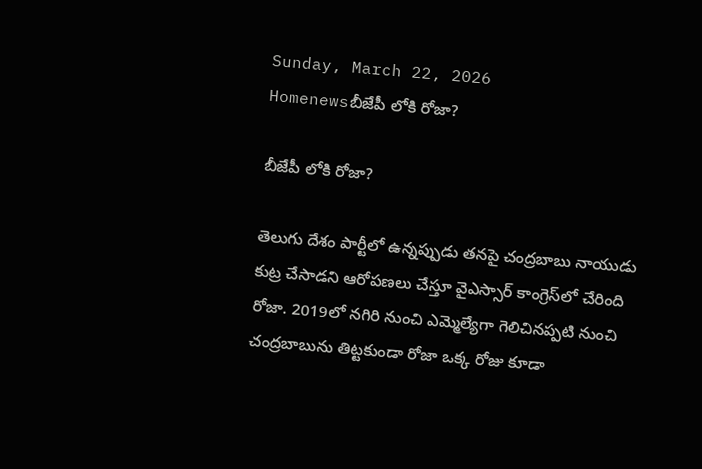Sunday, March 22, 2026
Homenewsబీజేపీ లోకి రోజా?

బీజేపీ లోకి రోజా?

తెలుగు దేశం పార్టీలో ఉన్నప్పుడు తనపై చంద్రబాబు నాయుడు కుట్ర చేసాడని ఆరోపణలు చేస్తూ వైఎస్సార్ కాంగ్రెస్‌లో చేరింది రోజా. 2019లో నగిరి నుంచి ఎమ్మెల్యేగా గెలిచినప్పటి నుంచి చంద్రబాబును తిట్టకుండా రోజా ఒక్క రోజు కూడా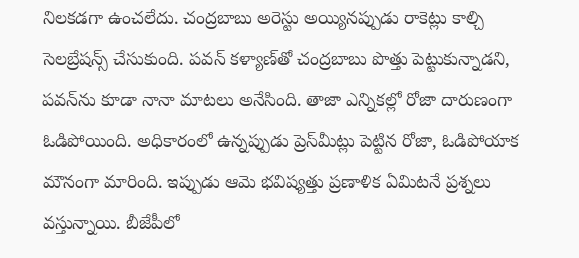నిలకడగా ఉంచలేదు. చంద్రబాబు అరెస్టు అయ్యినప్పుడు రాకెట్లు కాల్చి సెలబ్రేషన్స్ చేసుకుంది. పవన్ కళ్యాణ్‌తో చంద్రబాబు పొత్తు పెట్టుకున్నాడని, పవన్‌ను కూడా నానా మాటలు అనేసింది. తాజా ఎన్నికల్లో రోజా దారుణంగా ఓడిపోయింది. అధికారంలో ఉన్నప్పుడు ప్రెస్‌మీట్లు పెట్టిన రోజా, ఓడిపోయాక మౌనంగా మారింది. ఇప్పుడు ఆమె భవిష్యత్తు ప్రణాళిక ఏమిటనే ప్రశ్నలు వస్తున్నాయి. బీజేపీలో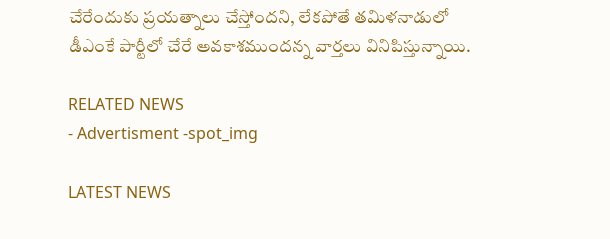చేరేందుకు ప్రయత్నాలు చేస్తోందని, లేకపోతే తమిళనాడులో డీఎంకే పార్టీలో చేరే అవకాశముందన్న వార్తలు వినిపిస్తున్నాయి.

RELATED NEWS
- Advertisment -spot_img

LATEST NEWS